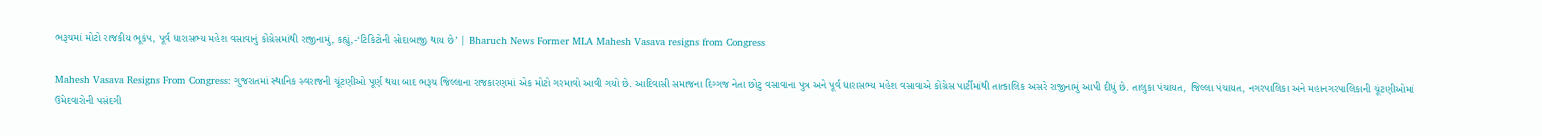ભરૂચમાં મોટો રાજકીય ભૂકંપ, પૂર્વ ધારાસભ્ય મહેશ વસાવાનું કોંગ્રેસમાંથી રાજીનામું, કહ્યું,-‘ટિકિટોની સોદાબાજી થાય છે’ | Bharuch News Former MLA Mahesh Vasava resigns from Congress

Mahesh Vasava Resigns From Congress: ગુજરાતમાં સ્થાનિક સ્વરાજની ચૂંટણીઓ પૂર્ણ થયા બાદ ભરૂચ જિલ્લાના રાજકારણમાં એક મોટો ગરમાવો આવી ગયો છે. આદિવાસી સમાજના દિગ્ગજ નેતા છોટુ વસાવાના પુત્ર અને પૂર્વ ધારાસભ્ય મહેશ વસાવાએ કોંગ્રેસ પાર્ટીમાંથી તાત્કાલિક અસરે રાજીનામું આપી દીધું છે. તાલુકા પંચાયત, જિલ્લા પંચાયત, નગરપાલિકા અને મહાનગરપાલિકાની ચૂંટણીઓમાં ઉમેદવારોની પસંદગી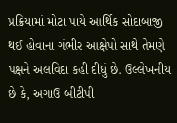પ્રક્રિયામાં મોટા પાયે આર્થિક સોદાબાજી થઈ હોવાના ગંભીર આક્ષેપો સાથે તેમણે પક્ષને અલવિદા કહી દીધું છે. ઉલ્લેખનીય છે કે, અગાઉ બીટીપી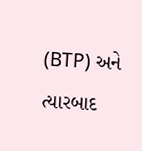(BTP) અને ત્યારબાદ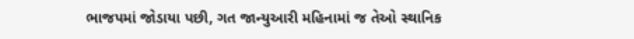ભાજપમાં જોડાયા પછી, ગત જાન્યુઆરી મહિનામાં જ તેઓ સ્થાનિક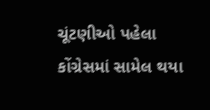ચૂંટણીઓ પહેલા કોંગ્રેસમાં સામેલ થયા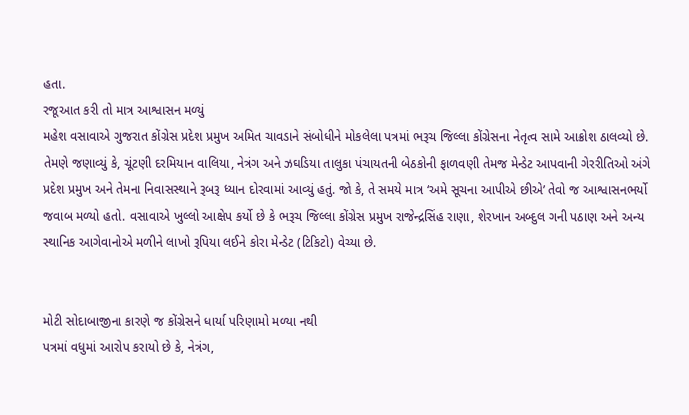હતા.
રજૂઆત કરી તો માત્ર આશ્વાસન મળ્યું
મહેશ વસાવાએ ગુજરાત કોંગ્રેસ પ્રદેશ પ્રમુખ અમિત ચાવડાને સંબોધીને મોકલેલા પત્રમાં ભરૂચ જિલ્લા કોંગ્રેસના નેતૃત્વ સામે આક્રોશ ઠાલવ્યો છે. તેમણે જણાવ્યું કે, ચૂંટણી દરમિયાન વાલિયા, નેત્રંગ અને ઝઘડિયા તાલુકા પંચાયતની બેઠકોની ફાળવણી તેમજ મેન્ડેટ આપવાની ગેરરીતિઓ અંગે પ્રદેશ પ્રમુખ અને તેમના નિવાસસ્થાને રૂબરૂ ધ્યાન દોરવામાં આવ્યું હતું. જો કે, તે સમયે માત્ર ‘અમે સૂચના આપીએ છીએ’ તેવો જ આશ્વાસનભર્યો જવાબ મળ્યો હતો. વસાવાએ ખુલ્લો આક્ષેપ કર્યો છે કે ભરૂચ જિલ્લા કોંગ્રેસ પ્રમુખ રાજેન્દ્રસિંહ રાણા, શેરખાન અબ્દુલ ગની પઠાણ અને અન્ય સ્થાનિક આગેવાનોએ મળીને લાખો રૂપિયા લઈને કોરા મેન્ડેટ (ટિકિટો) વેચ્યા છે.


મોટી સોદાબાજીના કારણે જ કોંગ્રેસને ધાર્યા પરિણામો મળ્યા નથી
પત્રમાં વધુમાં આરોપ કરાયો છે કે, નેત્રંગ,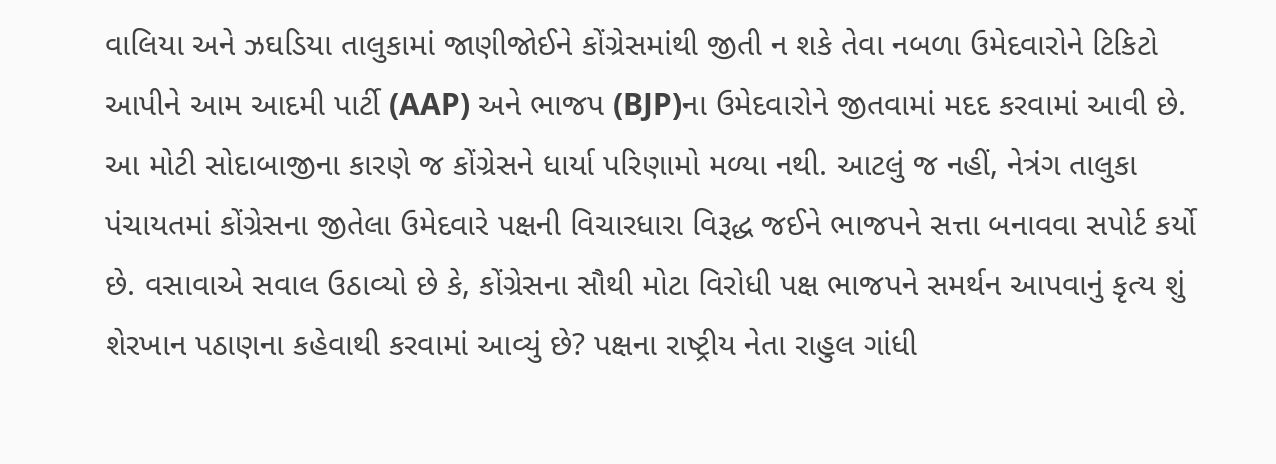વાલિયા અને ઝઘડિયા તાલુકામાં જાણીજોઈને કોંગ્રેસમાંથી જીતી ન શકે તેવા નબળા ઉમેદવારોને ટિકિટો આપીને આમ આદમી પાર્ટી (AAP) અને ભાજપ (BJP)ના ઉમેદવારોને જીતવામાં મદદ કરવામાં આવી છે. આ મોટી સોદાબાજીના કારણે જ કોંગ્રેસને ધાર્યા પરિણામો મળ્યા નથી. આટલું જ નહીં, નેત્રંગ તાલુકા પંચાયતમાં કોંગ્રેસના જીતેલા ઉમેદવારે પક્ષની વિચારધારા વિરૂદ્ધ જઈને ભાજપને સત્તા બનાવવા સપોર્ટ કર્યો છે. વસાવાએ સવાલ ઉઠાવ્યો છે કે, કોંગ્રેસના સૌથી મોટા વિરોધી પક્ષ ભાજપને સમર્થન આપવાનું કૃત્ય શું શેરખાન પઠાણના કહેવાથી કરવામાં આવ્યું છે? પક્ષના રાષ્ટ્રીય નેતા રાહુલ ગાંધી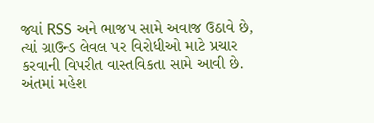જ્યાં RSS અને ભાજપ સામે અવાજ ઉઠાવે છે, ત્યાં ગ્રાઉન્ડ લેવલ પર વિરોધીઓ માટે પ્રચાર કરવાની વિપરીત વાસ્તવિકતા સામે આવી છે.
અંતમાં મહેશ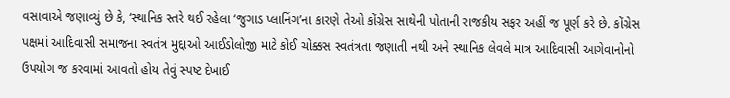વસાવાએ જણાવ્યું છે કે, ‘સ્થાનિક સ્તરે થઈ રહેલા ‘જુગાડ પ્લાનિંગ’ના કારણે તેઓ કોંગ્રેસ સાથેની પોતાની રાજકીય સફર અહીં જ પૂર્ણ કરે છે. કોંગ્રેસ પક્ષમાં આદિવાસી સમાજના સ્વતંત્ર મુદ્દાઓ આઈડોલોજી માટે કોઈ ચોક્કસ સ્વતંત્રતા જણાતી નથી અને સ્થાનિક લેવલે માત્ર આદિવાસી આગેવાનોનો ઉપયોગ જ કરવામાં આવતો હોય તેવું સ્પષ્ટ દેખાઈ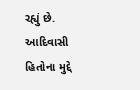રહ્યું છે. આદિવાસી હિતોના મુદ્દે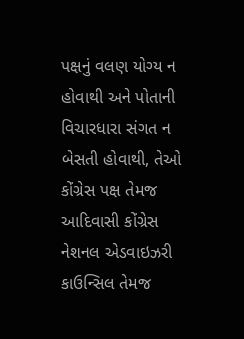પક્ષનું વલણ યોગ્ય ન હોવાથી અને પોતાની વિચારધારા સંગત ન બેસતી હોવાથી, તેઓ કોંગ્રેસ પક્ષ તેમજ આદિવાસી કોંગ્રેસ નેશનલ એડવાઇઝરી કાઉન્સિલ તેમજ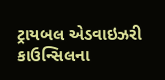ટ્રાયબલ એડવાઇઝરી કાઉન્સિલના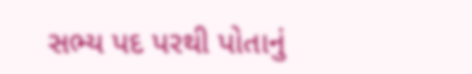સભ્ય પદ પરથી પોતાનું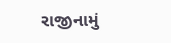રાજીનામું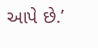આપે છે.’